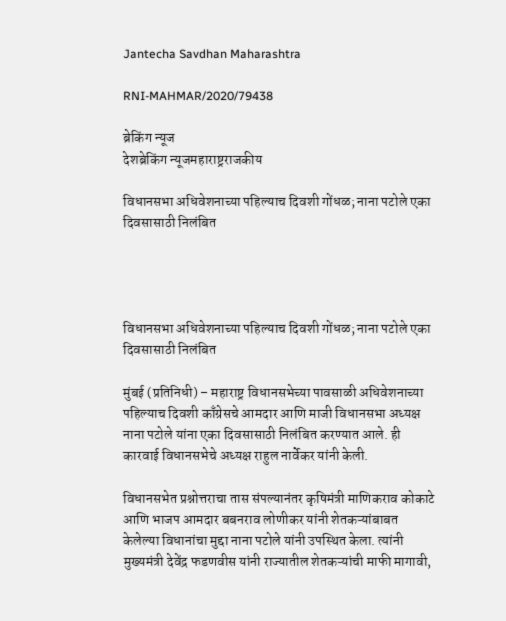Jantecha Savdhan Maharashtra

RNI-MAHMAR/2020/79438

ब्रेकिंग न्यूज
देशब्रेकिंग न्यूजमहाराष्ट्रराजकीय

विधानसभा अधिवेशनाच्या पहिल्याच दिवशी गोंधळ; नाना पटोले एका दिवसासाठी निलंबित




विधानसभा अधिवेशनाच्या पहिल्याच दिवशी गोंधळ; नाना पटोले एका दिवसासाठी निलंबित

मुंबई (प्रतिनिधी) – महाराष्ट्र विधानसभेच्या पावसाळी अधिवेशनाच्या पहिल्याच दिवशी काँग्रेसचे आमदार आणि माजी विधानसभा अध्यक्ष नाना पटोले यांना एका दिवसासाठी निलंबित करण्यात आले. ही कारवाई विधानसभेचे अध्यक्ष राहुल नार्वेकर यांनी केली.

विधानसभेत प्रश्नोत्तराचा तास संपल्यानंतर कृषिमंत्री माणिकराव कोकाटे आणि भाजप आमदार बबनराव लोणीकर यांनी शेतकऱ्यांबाबत केलेल्या विधानांचा मुद्दा नाना पटोले यांनी उपस्थित केला. त्यांनी मुख्यमंत्री देवेंद्र फडणवीस यांनी राज्यातील शेतकऱ्यांची माफी मागावी,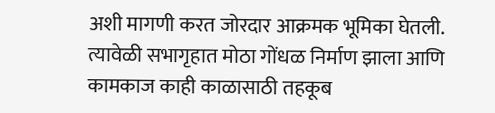अशी मागणी करत जोरदार आक्रमक भूमिका घेतली. त्यावेळी सभागृहात मोठा गोंधळ निर्माण झाला आणि कामकाज काही काळासाठी तहकूब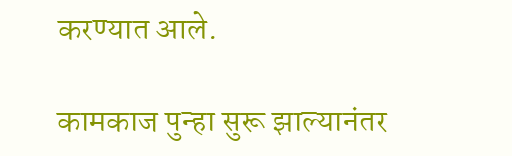करण्यात आले.

कामकाज पुन्हा सुरू झाल्यानंतर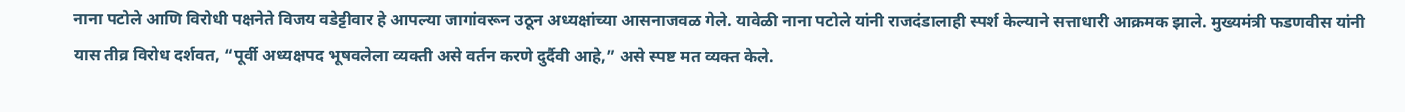नाना पटोले आणि विरोधी पक्षनेते विजय वडेट्टीवार हे आपल्या जागांवरून उठून अध्यक्षांच्या आसनाजवळ गेले. यावेळी नाना पटोले यांनी राजदंडालाही स्पर्श केल्याने सत्ताधारी आक्रमक झाले. मुख्यमंत्री फडणवीस यांनी यास तीव्र विरोध दर्शवत, “पूर्वी अध्यक्षपद भूषवलेला व्यक्ती असे वर्तन करणे दुर्दैवी आहे,” असे स्पष्ट मत व्यक्त केले.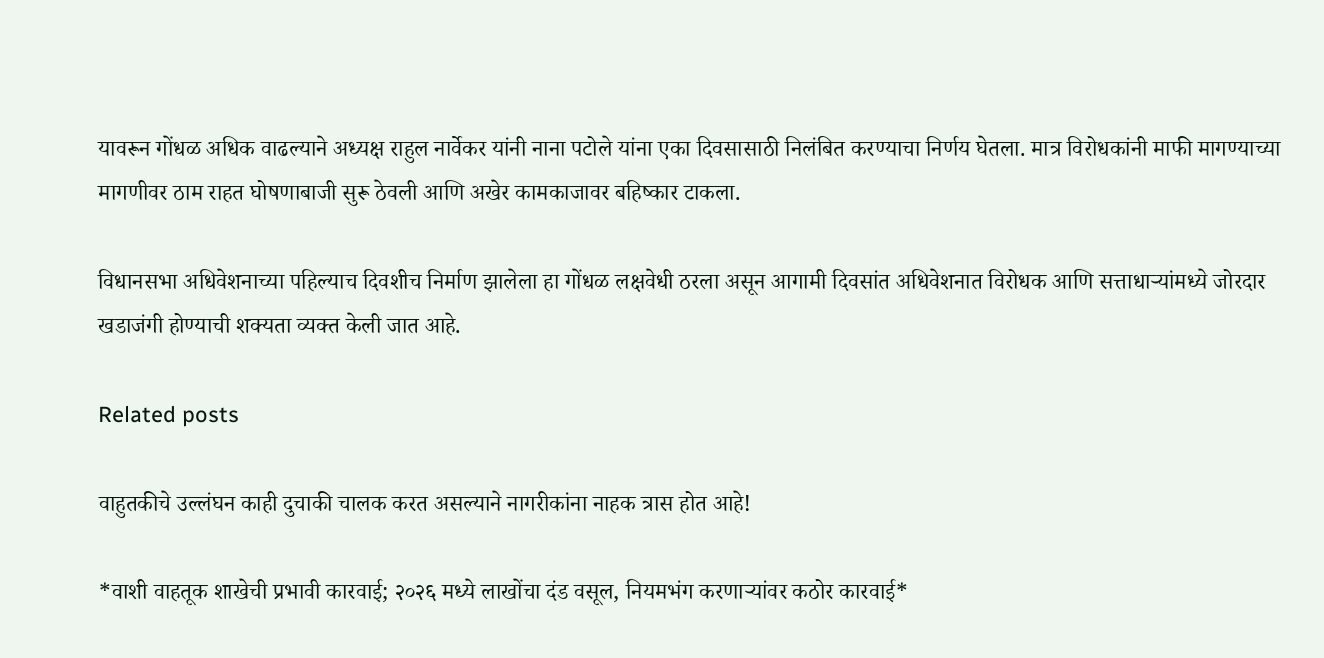यावरून गोंधळ अधिक वाढल्याने अध्यक्ष राहुल नार्वेकर यांनी नाना पटोले यांना एका दिवसासाठी निलंबित करण्याचा निर्णय घेतला. मात्र विरोधकांनी माफी मागण्याच्या मागणीवर ठाम राहत घोषणाबाजी सुरू ठेवली आणि अखेर कामकाजावर बहिष्कार टाकला.

विधानसभा अधिवेशनाच्या पहिल्याच दिवशीच निर्माण झालेला हा गोंधळ लक्षवेधी ठरला असून आगामी दिवसांत अधिवेशनात विरोधक आणि सत्ताधाऱ्यांमध्ये जोरदार खडाजंगी होण्याची शक्यता व्यक्त केली जात आहे.

Related posts

वाहुतकीचे उल्लंघन काही दुचाकी चालक करत असल्याने नागरीकांना नाहक त्रास होत आहे!

*वाशी वाहतूक शाखेची प्रभावी कारवाई; २०२६ मध्ये लाखोंचा दंड वसूल, नियमभंग करणाऱ्यांवर कठोर कारवाई*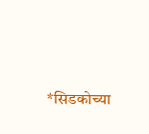*सिडकोच्या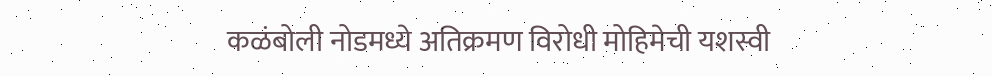कळंबोली नोडमध्ये अतिक्रमण विरोधी मोहिमेची यशस्वी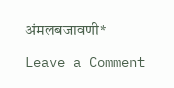अंमलबजावणी*

Leave a Comment